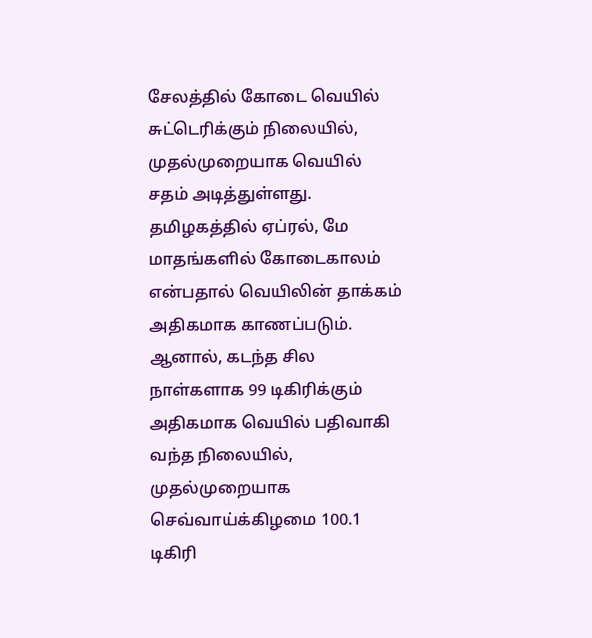சேலத்தில் கோடை வெயில் சுட்டெரிக்கும் நிலையில், முதல்முறையாக வெயில் சதம் அடித்துள்ளது.
தமிழகத்தில் ஏப்ரல், மே மாதங்களில் கோடைகாலம் என்பதால் வெயிலின் தாக்கம் அதிகமாக காணப்படும். ஆனால், கடந்த சில நாள்களாக 99 டிகிரிக்கும் அதிகமாக வெயில் பதிவாகி வந்த நிலையில், முதல்முறையாக செவ்வாய்க்கிழமை 100.1 டிகிரி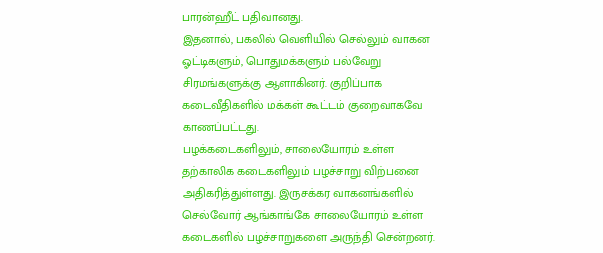பாரன்ஹீட் பதிவானது.
இதனால், பகலில் வெளியில் செல்லும் வாகன ஓட்டிகளும், பொதுமக்களும் பல்வேறு சிரமங்களுக்கு ஆளாகினர். குறிப்பாக கடைவீதிகளில் மக்கள் கூட்டம் குறைவாகவே காணப்பட்டது.
பழக்கடைகளிலும், சாலையோரம் உள்ள தற்காலிக கடைகளிலும் பழச்சாறு விற்பனை அதிகரித்துள்ளது. இருசக்கர வாகனங்களில் செல்வோர் ஆங்காங்கே சாலையோரம் உள்ள கடைகளில் பழச்சாறுகளை அருந்தி சென்றனர்.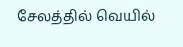சேலத்தில் வெயில்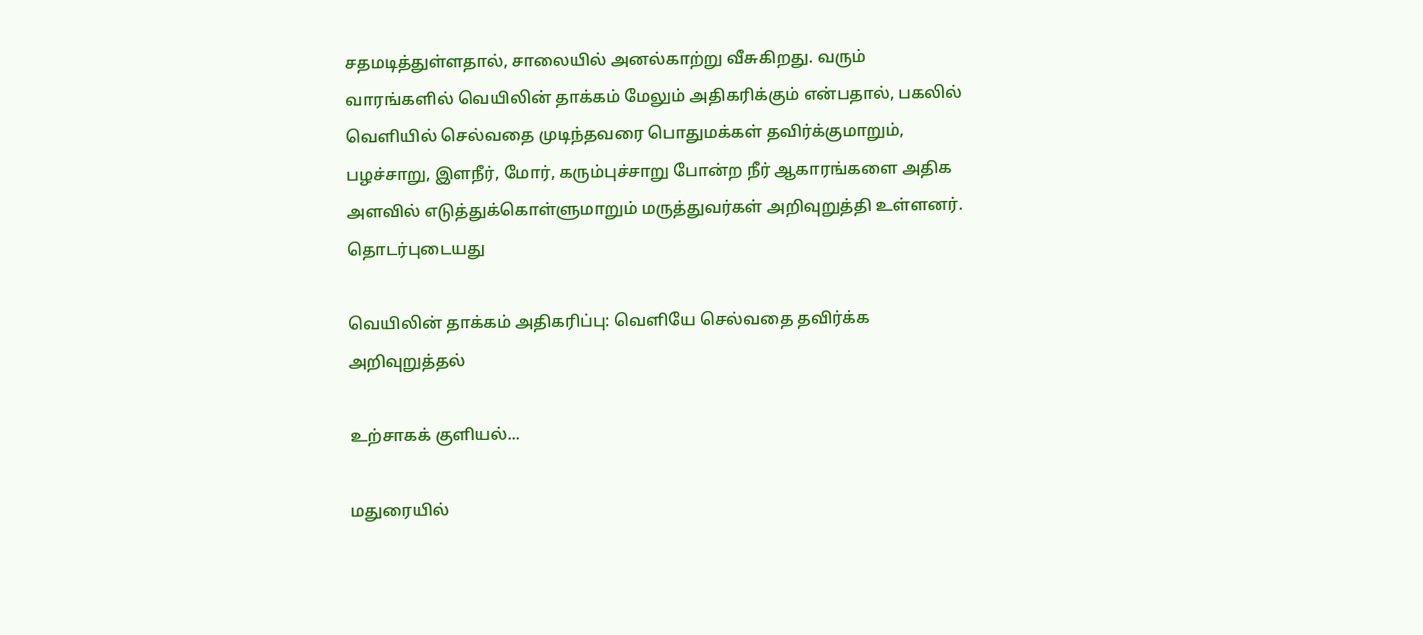சதமடித்துள்ளதால், சாலையில் அனல்காற்று வீசுகிறது. வரும் வாரங்களில் வெயிலின் தாக்கம் மேலும் அதிகரிக்கும் என்பதால், பகலில் வெளியில் செல்வதை முடிந்தவரை பொதுமக்கள் தவிர்க்குமாறும், பழச்சாறு, இளநீர், மோர், கரும்புச்சாறு போன்ற நீர் ஆகாரங்களை அதிக அளவில் எடுத்துக்கொள்ளுமாறும் மருத்துவர்கள் அறிவுறுத்தி உள்ளனர்.
தொடர்புடையது

வெயிலின் தாக்கம் அதிகரிப்பு: வெளியே செல்வதை தவிர்க்க அறிவுறுத்தல்

உற்சாகக் குளியல்...

மதுரையில்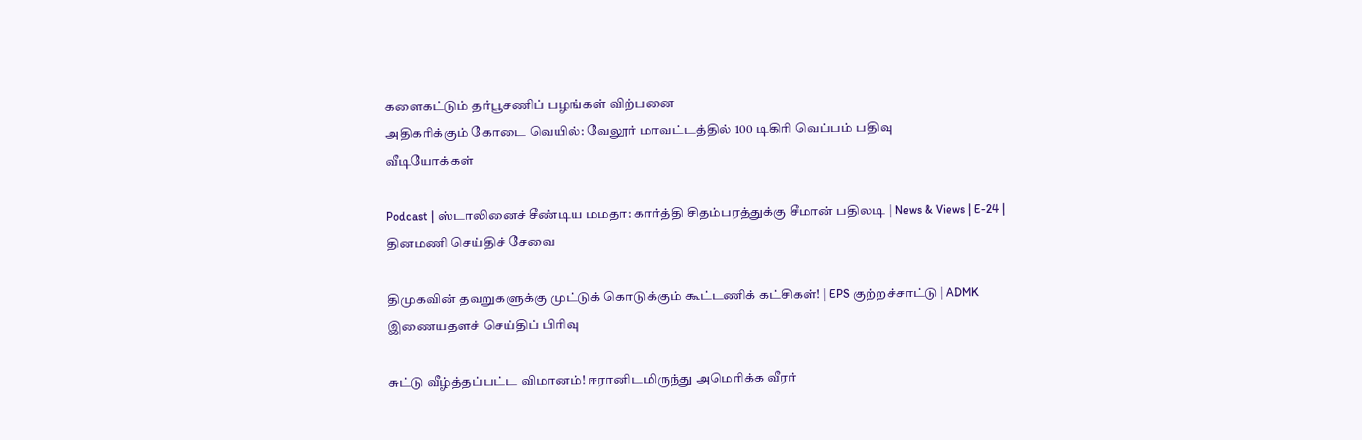களைகட்டும் தர்பூசணிப் பழங்கள் விற்பனை
அதிகரிக்கும் கோடை வெயில்: வேலூர் மாவட்டத்தில் 100 டிகிரி வெப்பம் பதிவு
வீடியோக்கள்

Podcast | ஸ்டாலினைச் சீண்டிய மமதா: கார்த்தி சிதம்பரத்துக்கு சீமான் பதிலடி | News & Views | E-24 |
தினமணி செய்திச் சேவை

திமுகவின் தவறுகளுக்கு முட்டுக் கொடுக்கும் கூட்டணிக் கட்சிகள்! | EPS குற்றச்சாட்டு | ADMK
இணையதளச் செய்திப் பிரிவு

சுட்டு வீழ்த்தப்பட்ட விமானம்! ஈரானிடமிருந்து அமெரிக்க வீரர்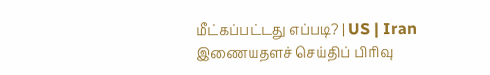மீட்கப்பட்டது எப்படி? | US | Iran
இணையதளச் செய்திப் பிரிவு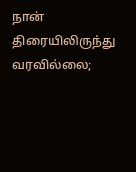நான் திரையிலிருந்து வரவில்லை;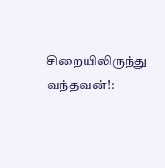சிறையிலிருந்து வந்தவன்!: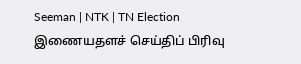Seeman | NTK | TN Election
இணையதளச் செய்திப் பிரிவு